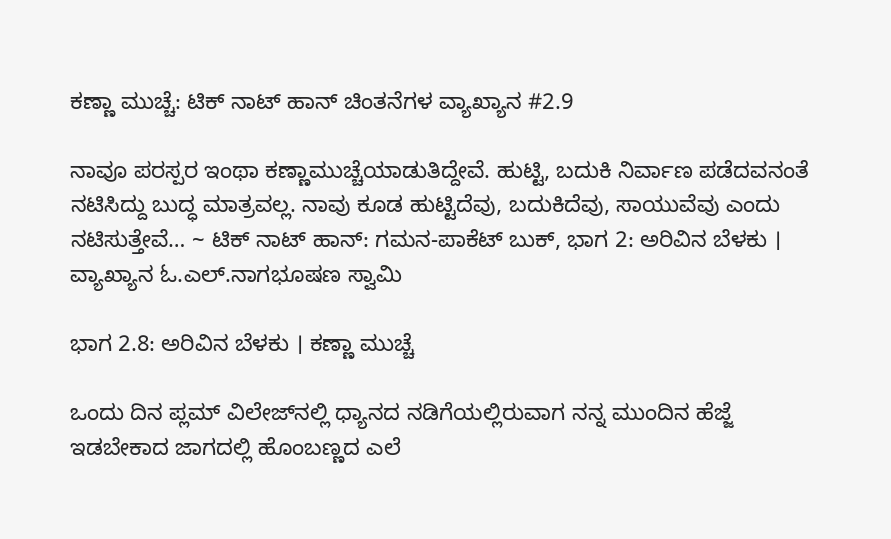ಕಣ್ಣಾ ಮುಚ್ಚೆ: ಟಿಕ್ ನಾಟ್ ಹಾನ್ ಚಿಂತನೆಗಳ ವ್ಯಾಖ್ಯಾನ #2.9

ನಾವೂ ಪರಸ್ಪರ ಇಂಥಾ ಕಣ್ಣಾಮುಚ್ಚೆಯಾಡುತಿದ್ದೇವೆ. ಹುಟ್ಟಿ, ಬದುಕಿ ನಿರ್ವಾಣ ಪಡೆದವನಂತೆ ನಟಿಸಿದ್ದು ಬುದ್ಧ ಮಾತ್ರವಲ್ಲ. ನಾವು ಕೂಡ ಹುಟ್ಟಿದೆವು, ಬದುಕಿದೆವು, ಸಾಯುವೆವು ಎಂದು ನಟಿಸುತ್ತೇವೆ… ~ ಟಿಕ್ ನಾಟ್ ಹಾನ್: ಗಮನ-ಪಾಕೆಟ್‌ ಬುಕ್‌, ಭಾಗ 2: ಅರಿವಿನ ಬೆಳಕು । ವ್ಯಾಖ್ಯಾನ ಓ.ಎಲ್.ನಾಗಭೂಷಣ ಸ್ವಾಮಿ

ಭಾಗ 2.8: ಅರಿವಿನ ಬೆಳಕು । ಕಣ್ಣಾ ಮುಚ್ಚೆ

ಒಂದು ದಿನ ಪ್ಲಮ್‌ ವಿಲೇಜ್‌ನಲ್ಲಿ ಧ್ಯಾನದ ನಡಿಗೆಯಲ್ಲಿರುವಾಗ ನನ್ನ ಮುಂದಿನ ಹೆಜ್ಜೆ ಇಡಬೇಕಾದ ಜಾಗದಲ್ಲಿ ಹೊಂಬಣ್ಣದ ಎಲೆ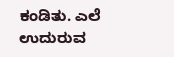ಕಂಡಿತು. ಎಲೆ ಉದುರುವ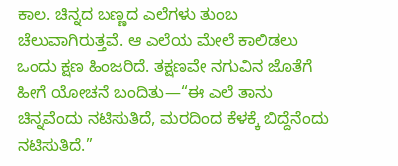ಕಾಲ. ಚಿನ್ನದ ಬಣ್ಣದ ಎಲೆಗಳು ತುಂಬ ಚೆಲುವಾಗಿರುತ್ತವೆ. ಆ ಎಲೆಯ ಮೇಲೆ ಕಾಲಿಡಲು ಒಂದು ಕ್ಷಣ ಹಿಂಜರಿದೆ. ತಕ್ಷಣವೇ ನಗುವಿನ ಜೊತೆಗೆ ಹೀಗೆ ಯೋಚನೆ ಬಂದಿತು—“ಈ ಎಲೆ ತಾನು ಚಿನ್ನವೆಂದು ನಟಿಸುತಿದೆ, ಮರದಿಂದ ಕೆಳಕ್ಕೆ ಬಿದ್ದೆನೆಂದು ನಟಿಸುತಿದೆ.”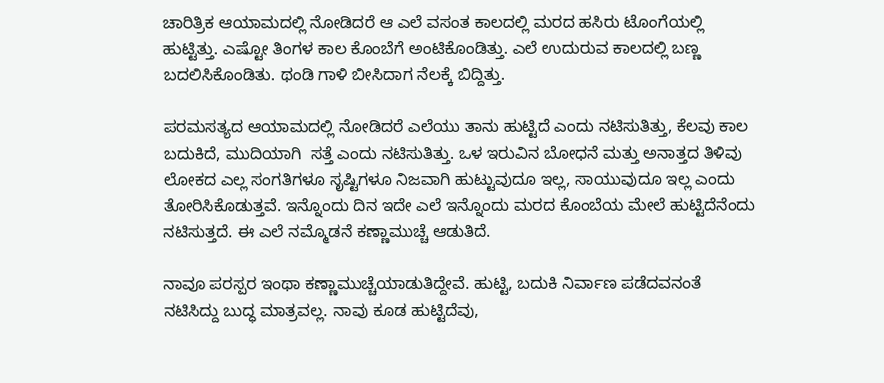ಚಾರಿತ್ರಿಕ ಆಯಾಮದಲ್ಲಿ ನೋಡಿದರೆ ಆ ಎಲೆ ವಸಂತ ಕಾಲದಲ್ಲಿ ಮರದ ಹಸಿರು ಟೊಂಗೆಯಲ್ಲಿ ಹುಟ್ಟಿತ್ತು. ಎಷ್ಟೋ ತಿಂಗಳ ಕಾಲ ಕೊಂಬೆಗೆ ಅಂಟಿಕೊಂಡಿತ್ತು. ಎಲೆ ಉದುರುವ ಕಾಲದಲ್ಲಿ ಬಣ್ಣ ಬದಲಿಸಿಕೊಂಡಿತು. ಥಂಡಿ ಗಾಳಿ ಬೀಸಿದಾಗ ನೆಲಕ್ಕೆ ಬಿದ್ದಿತ್ತು.

ಪರಮಸತ್ಯದ ಆಯಾಮದಲ್ಲಿ ನೋಡಿದರೆ ಎಲೆಯು ತಾನು ಹುಟ್ಟಿದೆ ಎಂದು ನಟಿಸುತಿತ್ತು, ಕೆಲವು ಕಾಲ ಬದುಕಿದೆ, ಮುದಿಯಾಗಿ  ಸತ್ತೆ ಎಂದು ನಟಿಸುತಿತ್ತು. ಒಳ ಇರುವಿನ ಬೋಧನೆ ಮತ್ತು ಅನಾತ್ತದ ತಿಳಿವು ಲೋಕದ ಎಲ್ಲ ಸಂಗತಿಗಳೂ ಸೃಷ್ಟಿಗಳೂ ನಿಜವಾಗಿ ಹುಟ್ಟುವುದೂ ಇಲ್ಲ, ಸಾಯುವುದೂ ಇಲ್ಲ ಎಂದು ತೋರಿಸಿಕೊಡುತ್ತವೆ. ಇನ್ನೊಂದು ದಿನ ಇದೇ ಎಲೆ ಇನ್ನೊಂದು ಮರದ ಕೊಂಬೆಯ ಮೇಲೆ ಹುಟ್ಟಿದೆನೆಂದು ನಟಿಸುತ್ತದೆ. ಈ ಎಲೆ ನಮ್ಮೊಡನೆ ಕಣ್ಣಾಮುಚ್ಚೆ ಆಡುತಿದೆ.

ನಾವೂ ಪರಸ್ಪರ ಇಂಥಾ ಕಣ್ಣಾಮುಚ್ಚೆಯಾಡುತಿದ್ದೇವೆ. ಹುಟ್ಟಿ, ಬದುಕಿ ನಿರ್ವಾಣ ಪಡೆದವನಂತೆ ನಟಿಸಿದ್ದು ಬುದ್ಧ ಮಾತ್ರವಲ್ಲ. ನಾವು ಕೂಡ ಹುಟ್ಟಿದೆವು,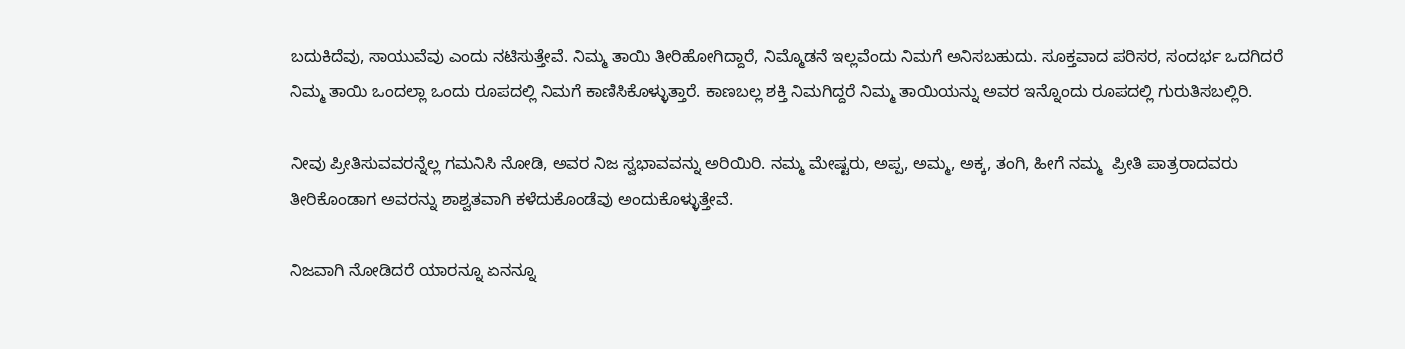ಬದುಕಿದೆವು, ಸಾಯುವೆವು ಎಂದು ನಟಿಸುತ್ತೇವೆ. ನಿಮ್ಮ ತಾಯಿ ತೀರಿಹೋಗಿದ್ದಾರೆ, ನಿಮ್ಮೊಡನೆ ಇಲ್ಲವೆಂದು ನಿಮಗೆ ಅನಿಸಬಹುದು. ಸೂಕ್ತವಾದ ಪರಿಸರ, ಸಂದರ್ಭ ಒದಗಿದರೆ ನಿಮ್ಮ ತಾಯಿ ಒಂದಲ್ಲಾ ಒಂದು ರೂಪದಲ್ಲಿ ನಿಮಗೆ ಕಾಣಿಸಿಕೊಳ್ಳುತ್ತಾರೆ. ಕಾಣಬಲ್ಲ ಶಕ್ತಿ ನಿಮಗಿದ್ದರೆ ನಿಮ್ಮ ತಾಯಿಯನ್ನು ಅವರ ಇನ್ನೊಂದು ರೂಪದಲ್ಲಿ ಗುರುತಿಸಬಲ್ಲಿರಿ.

ನೀವು ಪ್ರೀತಿಸುವವರನ್ನೆಲ್ಲ ಗಮನಿಸಿ ನೋಡಿ, ಅವರ ನಿಜ ಸ್ವಭಾವವನ್ನು ಅರಿಯಿರಿ. ನಮ್ಮ ಮೇಷ್ಟರು, ಅಪ್ಪ, ಅಮ್ಮ, ಅಕ್ಕ, ತಂಗಿ, ಹೀಗೆ ನಮ್ಮ  ಪ್ರೀತಿ ಪಾತ್ರರಾದವರು ತೀರಿಕೊಂಡಾಗ ಅವರನ್ನು ಶಾಶ್ವತವಾಗಿ ಕಳೆದುಕೊಂಡೆವು ಅಂದುಕೊಳ್ಳುತ್ತೇವೆ.

ನಿಜವಾಗಿ ನೋಡಿದರೆ ಯಾರನ್ನೂ ಏನನ್ನೂ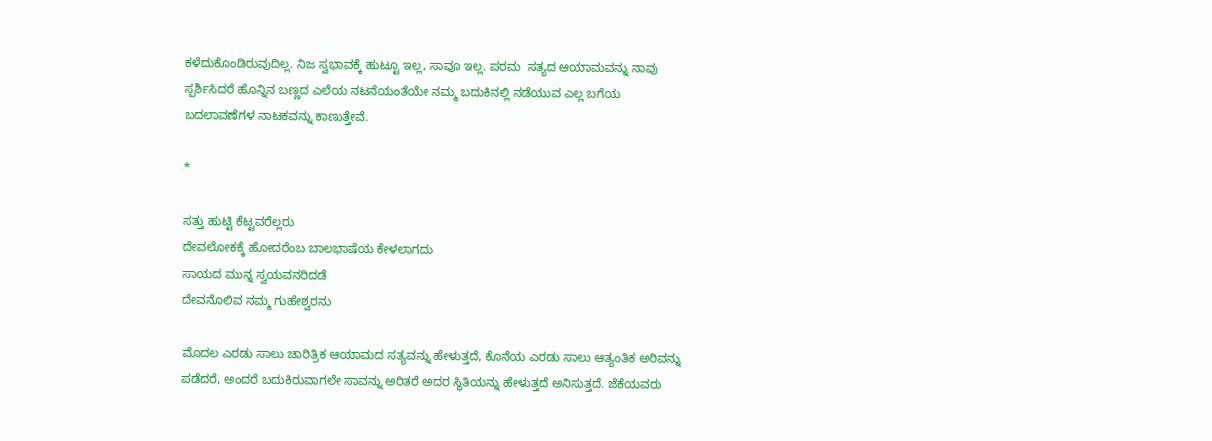ಕಳೆದುಕೊಂಡಿರುವುದಿಲ್ಲ. ನಿಜ ಸ್ವಭಾವಕ್ಕೆ ಹುಟ್ಟೂ ಇಲ್ಲ, ಸಾವೂ ಇಲ್ಲ. ಪರಮ  ಸತ್ಯದ ಆಯಾಮವನ್ನು ನಾವು ಸ್ಪರ್ಶಿಸಿದರೆ ಹೊನ್ನಿನ ಬಣ್ಣದ ಎಲೆಯ ನಟನೆಯಂತೆಯೇ ನಮ್ಮ ಬದುಕಿನಲ್ಲಿ ನಡೆಯುವ ಎಲ್ಲ ಬಗೆಯ ಬದಲಾವಣೆಗಳ ನಾಟಕವನ್ನು ಕಾಣುತ್ತೇವೆ.

*

ಸತ್ತು ಹುಟ್ಟಿ ಕೆಟ್ಟವರೆಲ್ಲರು
ದೇವಲೋಕಕ್ಕೆ ಹೋದರೆಂಬ ಬಾಲಭಾಷೆಯ ಕೇಳಲಾಗದು
ಸಾಯದ ಮುನ್ನ ಸ್ವಯವನರಿದಡೆ
ದೇವನೊಲಿವ ನಮ್ಮ ಗುಹೇಶ್ವರನು

ಮೊದಲ ಎರಡು ಸಾಲು ಚಾರಿತ್ರಿಕ ಆಯಾಮದ ಸತ್ಯವನ್ನು ಹೇಳುತ್ತದೆ, ಕೊನೆಯ ಎರಡು ಸಾಲು ಆತ್ಯಂತಿಕ ಅರಿವನ್ನು ಪಡೆದರೆ, ಅಂದರೆ ಬದುಕಿರುವಾಗಲೇ ಸಾವನ್ನು ಅರಿತರೆ ಅದರ ಸ್ಥಿತಿಯನ್ನು ಹೇಳುತ್ತದೆ ಅನಿಸುತ್ತದೆ. ಜೆಕೆಯವರು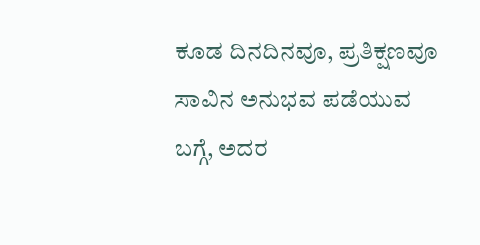ಕೂಡ ದಿನದಿನವೂ, ಪ್ರತಿಕ್ಷಣವೂ ಸಾವಿನ ಅನುಭವ ಪಡೆಯುವ ಬಗ್ಗೆ, ಅದರ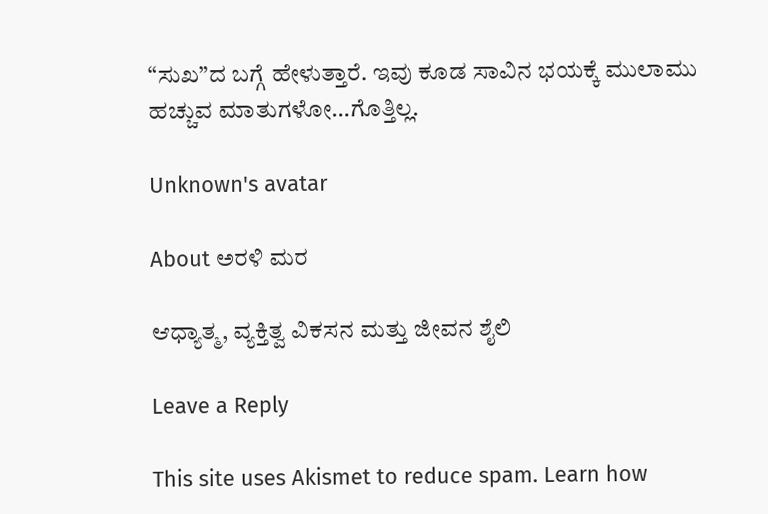“ಸುಖ”ದ ಬಗ್ಗೆ ಹೇಳುತ್ತಾರೆ. ಇವು ಕೂಡ ಸಾವಿನ ಭಯಕ್ಕೆ ಮುಲಾಮು ಹಚ್ಚುವ ಮಾತುಗಳೋ…ಗೊತ್ತಿಲ್ಲ.

Unknown's avatar

About ಅರಳಿ ಮರ

ಆಧ್ಯಾತ್ಮ, ವ್ಯಕ್ತಿತ್ವ ವಿಕಸನ ಮತ್ತು ಜೀವನ ಶೈಲಿ

Leave a Reply

This site uses Akismet to reduce spam. Learn how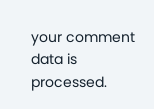your comment data is processed.